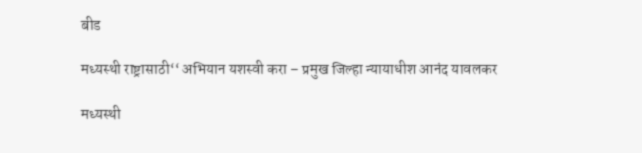बीड

मध्यस्थी राष्ट्रासाठी‘‘ अभियान यशस्वी करा – प्रमुख जिल्हा न्यायाधीश आनंद यावलकर

मध्यस्थी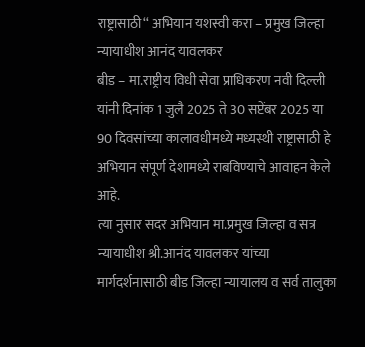राष्ट्रासाठी‘‘ अभियान यशस्वी करा – प्रमुख जिल्हा न्यायाधीश आनंद यावलकर
बीड – मा.राष्ट्रीय विधी सेवा प्राधिकरण नवी दिल्ली यांनी दिनांक 1 जुलै 2025 ते 30 सप्टेंबर 2025 या 90 दिवसांच्या कालावधीमध्ये मध्यस्थी राष्ट्रासाठी हे अभियान संपूर्ण देशामध्ये राबविण्याचे आवाहन केले आहे.
त्या नुसार सदर अभियान मा.प्रमुख जिल्हा व सत्र न्यायाधीश श्री.आनंद यावलकर यांच्या मार्गदर्शनासाठी बीड जिल्हा न्यायालय व सर्व तालुका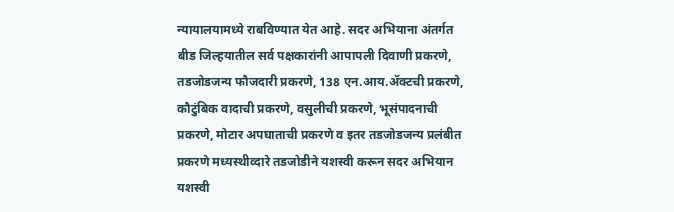न्यायालयामध्ये राबविण्यात येत आहे. सदर अभियाना अंतर्गत बीड जिल्हयातील सर्व पक्षकारांनी आपापली दिवाणी प्रकरणे, तडजोडजन्य फौजदारी प्रकरणे, 138 एन.आय.ॲक्टची प्रकरणे, कौटुंबिक वादाची प्रकरणे, वसुलीची प्रकरणे, भूसंपादनाची प्रकरणे, मोटार अपघाताची प्रकरणे व इतर तडजोडजन्य प्रलंबीत प्रकरणे मध्यस्थीव्दारे तडजोडीने यशस्वी करून सदर अभियान यशस्वी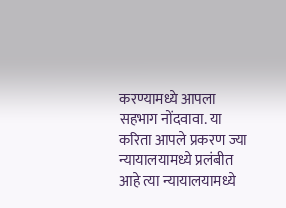करण्यामध्ये आपला सहभाग नोंदवावा. या करिता आपले प्रकरण ज्या न्यायालयामध्ये प्रलंबीत आहे त्या न्यायालयामध्ये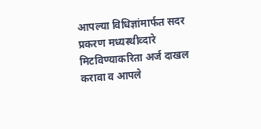आपल्या विधिज्ञांमार्फत सदर प्रकरण मध्यस्थीव्दारे मिटविण्याकरिता अर्ज दाखल करावा व आपले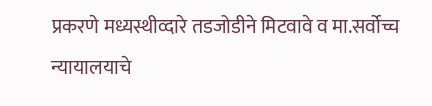प्रकरणे मध्यस्थीव्दारे तडजोडीने मिटवावे व मा.सर्वोच्च न्यायालयाचे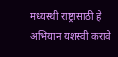मध्यस्थी राष्ट्रासाठी हे अभियान यशस्वी करावे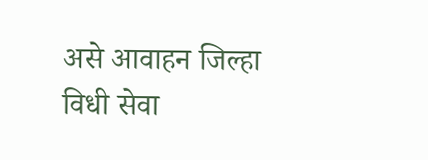असे आवाहन जिल्हा विधी सेवा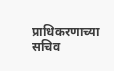प्राधिकरणाच्या सचिव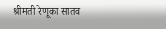श्रीमती रेणूका सातव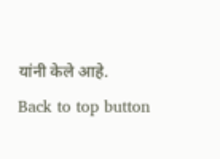यांनी केले आहे.
Back to top button